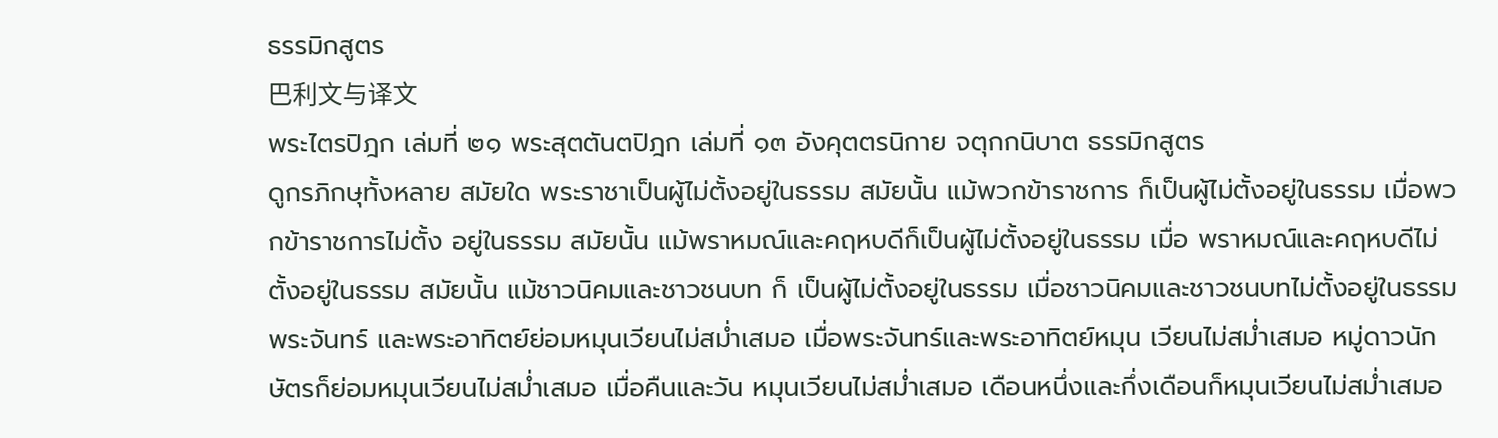ธรรมิกสูตร
巴利文与译文
พระไตรปิฎก เล่มที่ ๒๑ พระสุตตันตปิฎก เล่มที่ ๑๓ อังคุตตรนิกาย จตุกกนิบาต ธรรมิกสูตร
ดูกรภิกษุทั้งหลาย สมัยใด พระราชาเป็นผู้ไม่ตั้งอยู่ในธรรม สมัยนั้น แม้พวกข้าราชการ ก็เป็นผู้ไม่ตั้งอยู่ในธรรม เมื่อพวกข้าราชการไม่ตั้ง อยู่ในธรรม สมัยนั้น แม้พราหมณ์และคฤหบดีก็เป็นผู้ไม่ตั้งอยู่ในธรรม เมื่อ พราหมณ์และคฤหบดีไม่ตั้งอยู่ในธรรม สมัยนั้น แม้ชาวนิคมและชาวชนบท ก็ เป็นผู้ไม่ตั้งอยู่ในธรรม เมื่อชาวนิคมและชาวชนบทไม่ตั้งอยู่ในธรรม พระจันทร์ และพระอาทิตย์ย่อมหมุนเวียนไม่สม่ำเสมอ เมื่อพระจันทร์และพระอาทิตย์หมุน เวียนไม่สม่ำเสมอ หมู่ดาวนักษัตรก็ย่อมหมุนเวียนไม่สม่ำเสมอ เมื่อคืนและวัน หมุนเวียนไม่สม่ำเสมอ เดือนหนึ่งและกึ่งเดือนก็หมุนเวียนไม่สม่ำเสมอ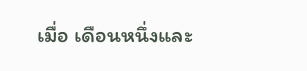เมื่อ เดือนหนึ่งและ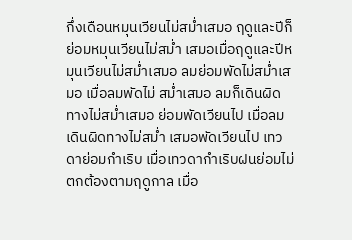กึ่งเดือนหมุนเวียนไม่สม่ำเสมอ ฤดูและปีก็ย่อมหมุนเวียนไม่สม่ำ เสมอเมื่อฤดูและปีหมุนเวียนไม่สม่ำเสมอ ลมย่อมพัดไม่สม่ำเสมอ เมื่อลมพัดไม่ สม่ำเสมอ ลมก็เดินผิดทางไม่สม่ำเสมอ ย่อมพัดเวียนไป เมื่อลมเดินผิดทางไม่สม่ำ เสมอพัดเวียนไป เทวดาย่อมกำเริบ เมื่อเทวดากำเริบฝนย่อมไม่ตกต้องตามฤดูกาล เมื่อ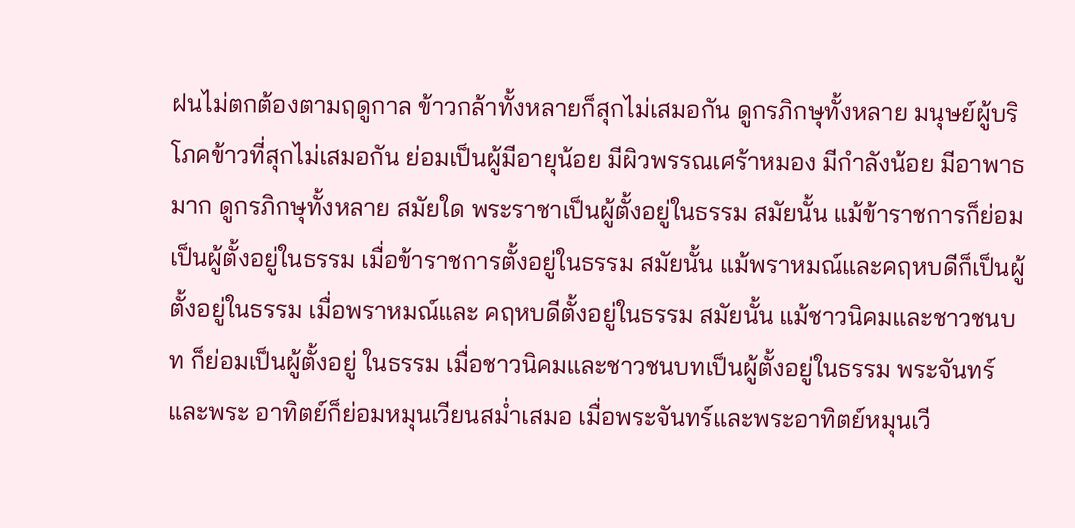ฝนไม่ตกต้องตามฤดูกาล ข้าวกล้าทั้งหลายก็สุกไม่เสมอกัน ดูกรภิกษุทั้งหลาย มนุษย์ผู้บริโภคข้าวที่สุกไม่เสมอกัน ย่อมเป็นผู้มีอายุน้อย มีผิวพรรณเศร้าหมอง มีกำลังน้อย มีอาพาธมาก ดูกรภิกษุทั้งหลาย สมัยใด พระราชาเป็นผู้ตั้งอยู่ในธรรม สมัยนั้น แม้ข้าราชการก็ย่อมเป็นผู้ตั้งอยู่ในธรรม เมื่อข้าราชการตั้งอยู่ในธรรม สมัยนั้น แม้พราหมณ์และคฤหบดีก็เป็นผู้ตั้งอยู่ในธรรม เมื่อพราหมณ์และ คฤหบดีตั้งอยู่ในธรรม สมัยนั้น แม้ชาวนิคมและชาวชนบท ก็ย่อมเป็นผู้ตั้งอยู่ ในธรรม เมื่อชาวนิคมและชาวชนบทเป็นผู้ตั้งอยู่ในธรรม พระจันทร์และพระ อาทิตย์ก็ย่อมหมุนเวียนสม่ำเสมอ เมื่อพระจันทร์และพระอาทิตย์หมุนเวี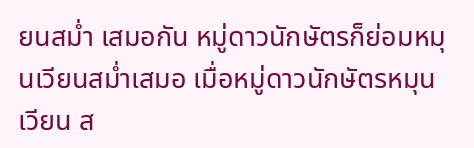ยนสม่ำ เสมอกัน หมู่ดาวนักษัตรก็ย่อมหมุนเวียนสม่ำเสมอ เมื่อหมู่ดาวนักษัตรหมุนเวียน ส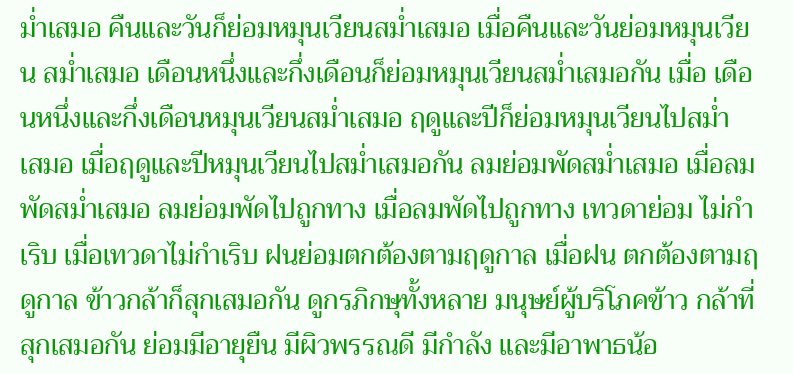ม่ำเสมอ คืนและวันก็ย่อมหมุนเวียนสม่ำเสมอ เมื่อคืนและวันย่อมหมุนเวียน สม่ำเสมอ เดือนหนึ่งและกึ่งเดือนก็ย่อมหมุนเวียนสม่ำเสมอกัน เมื่อ เดือนหนึ่งและกึ่งเดือนหมุนเวียนสม่ำเสมอ ฤดูและปีก็ย่อมหมุนเวียนไปสม่ำ เสมอ เมื่อฤดูและปีหมุนเวียนไปสม่ำเสมอกัน ลมย่อมพัดสม่ำเสมอ เมื่อลม พัดสม่ำเสมอ ลมย่อมพัดไปถูกทาง เมื่อลมพัดไปถูกทาง เทวดาย่อม ไม่กำเริบ เมื่อเทวดาไม่กำเริบ ฝนย่อมตกต้องตามฤดูกาล เมื่อฝน ตกต้องตามฤดูกาล ข้าวกล้าก็สุกเสมอกัน ดูกรภิกษุทั้งหลาย มนุษย์ผู้บริโภคข้าว กล้าที่สุกเสมอกัน ย่อมมีอายุยืน มีผิวพรรณดี มีกำลัง และมีอาพาธน้อ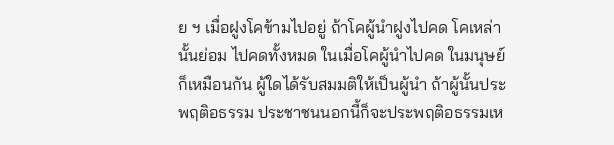ย ฯ เมื่อฝูงโคข้ามไปอยู่ ถ้าโคผู้นำฝูงไปคด โคเหล่านั้นย่อม ไปคดทั้งหมด ในเมื่อโคผู้นำไปคด ในมนุษย์ก็เหมือนกัน ผู้ใดได้รับสมมติให้เป็นผู้นำ ถ้าผู้นั้นประพฤติอธรรม ประชาชนนอกนี้ก็จะประพฤติอธรรมเห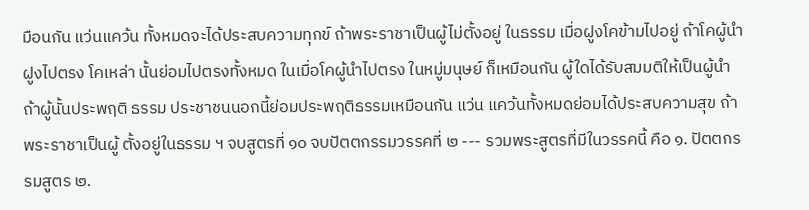มือนกัน แว่นแคว้น ทั้งหมดจะได้ประสบความทุกข์ ถ้าพระราชาเป็นผู้ไม่ตั้งอยู่ ในธรรม เมื่อฝูงโคข้ามไปอยู่ ถ้าโคผู้นำฝูงไปตรง โคเหล่า นั้นย่อมไปตรงทั้งหมด ในเมื่อโคผู้นำไปตรง ในหมู่มนุษย์ ก็เหมือนกัน ผู้ใดได้รับสมมติให้เป็นผู้นำ ถ้าผู้นั้นประพฤติ ธรรม ประชาชนนอกนี้ย่อมประพฤติธรรมเหมือนกัน แว่น แคว้นทั้งหมดย่อมได้ประสบความสุข ถ้าพระราชาเป็นผู้ ตั้งอยู่ในธรรม ฯ จบสูตรที่ ๑๐ จบปัตตกรรมวรรคที่ ๒ --- รวมพระสูตรที่มีในวรรคนี้ คือ ๑. ปัตตกรรมสูตร ๒.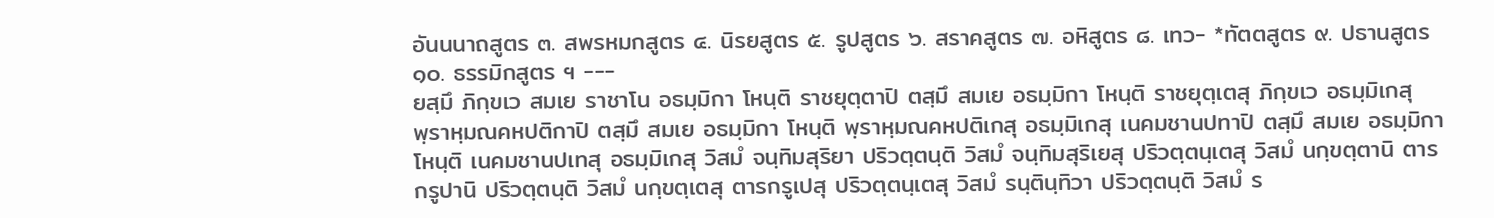อันนนาถสูตร ๓. สพรหมกสูตร ๔. นิรยสูตร ๕. รูปสูตร ๖. สราคสูตร ๗. อหิสูตร ๘. เทว- *ทัตตสูตร ๙. ปธานสูตร ๑๐. ธรรมิกสูตร ฯ ---
ยสฺมึ ภิกฺขเว สมเย ราชาโน อธมฺมิกา โหนฺติ ราชยุตฺตาปิ ตสฺมึ สมเย อธมฺมิกา โหนฺติ ราชยุตฺเตสุ ภิกฺขเว อธมฺมิเกสุ พฺราหฺมณคหปติกาปิ ตสฺมึ สมเย อธมฺมิกา โหนฺติ พฺราหฺมณคหปติเกสุ อธมฺมิเกสุ เนคมชานปทาปิ ตสฺมึ สมเย อธมฺมิกา โหนฺติ เนคมชานปเทสุ อธมฺมิเกสุ วิสมํ จนฺทิมสุริยา ปริวตฺตนฺติ วิสมํ จนฺทิมสุริเยสุ ปริวตฺตนฺเตสุ วิสมํ นกฺขตฺตานิ ตารกรูปานิ ปริวตฺตนฺติ วิสมํ นกฺขตฺเตสุ ตารกรูเปสุ ปริวตฺตนฺเตสุ วิสมํ รนฺตินฺทิวา ปริวตฺตนฺติ วิสมํ ร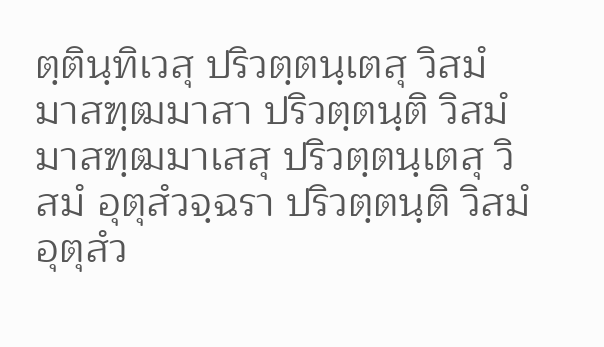ตฺตินฺทิเวสุ ปริวตฺตนฺเตสุ วิสมํ มาสฑฺฒมาสา ปริวตฺตนฺติ วิสมํ มาสฑฺฒมาเสสุ ปริวตฺตนฺเตสุ วิสมํ อุตุสํวจฺฉรา ปริวตฺตนฺติ วิสมํ อุตุสํว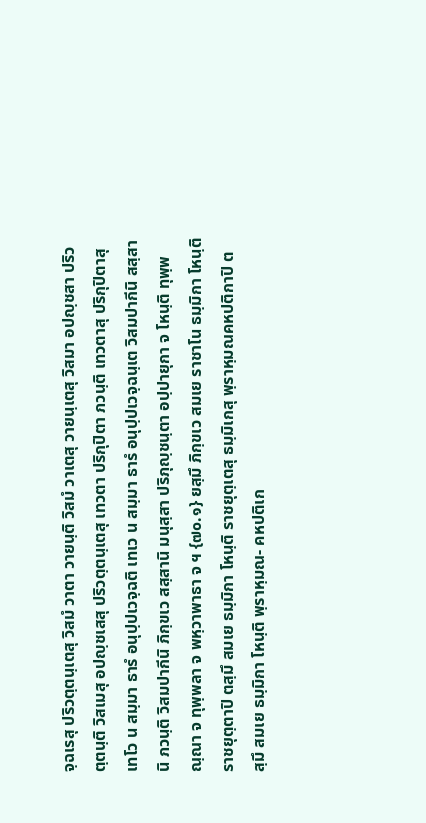จฺฉเรสุ ปริวตฺตนฺเตสุ วิสมํ วาตา วายนฺติ วิสมํ วาเตสุ วายนฺเตสุ วิสมา อปญฺชสา ปริวตฺตนฺติ วิสเมสุ อปญฺชเสสุ ปริวตฺตนฺเตสุ เทวตา ปริกุปิตา ภวนฺติ เทวตาสุ ปริกุปิตาสุ เทโว น สมฺมา ธารํ อนุปฺปเวจฺฉติ เทเว น สมฺมา ธารํ อนุปฺปเวจฺฉนฺเต วิสมปากีนิ สสฺสานิ ภวนฺติ วิสมปากีนิ ภิกฺขเว สสฺสานิ มนุสฺสา ปริภุญฺชนฺตา อปฺปายุกา จ โหนฺติ ทุพฺพณฺณา จ ทุพฺพลา จ พหฺวาพาธา จ ฯ {๗๐.๑} ยสฺมึ ภิกฺขเว สมเย ราชาโน ธมฺมิกา โหนฺติ ราชยุตฺตาปิ ตสฺมึ สมเย ธมฺมิกา โหนฺติ ราชยุตฺเตสุ ธมฺมิเกสุ พฺราหฺมณคหปติกาปิ ตสฺมึ สมเย ธมฺมิกา โหนฺติ พฺราหฺมณ- คหปติเก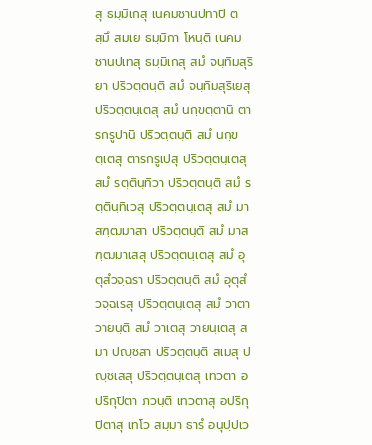สุ ธมฺมิเกสุ เนคมชานปทาปิ ตสฺมึ สมเย ธมฺมิกา โหนฺติ เนคมชานปเทสุ ธมฺมิเกสุ สมํ จนฺทิมสุริยา ปริวตฺตนฺติ สมํ จนฺทิมสุริเยสุ ปริวตฺตนฺเตสุ สมํ นกฺขตฺตานิ ตารกรูปานิ ปริวตฺตนฺติ สมํ นกฺขตฺเตสุ ตารกรูเปสุ ปริวตฺตนฺเตสุ สมํ รตฺตินฺทิวา ปริวตฺตนฺติ สมํ รตฺตินฺทิเวสุ ปริวตฺตนฺเตสุ สมํ มาสฑฺฒมาสา ปริวตฺตนฺติ สมํ มาสฑฺฒมาเสสุ ปริวตฺตนฺเตสุ สมํ อุตุสํวจฺฉรา ปริวตฺตนฺติ สมํ อุตุสํวจฺฉเรสุ ปริวตฺตนฺเตสุ สมํ วาตา วายนฺติ สมํ วาเตสุ วายนฺเตสุ สมา ปญฺชสา ปริวตฺตนฺติ สเมสุ ปญฺชเสสุ ปริวตฺตนฺเตสุ เทวตา อปริกุปิตา ภวนฺติ เทวตาสุ อปริกุปิตาสุ เทโว สมฺมา ธารํ อนุปฺปเว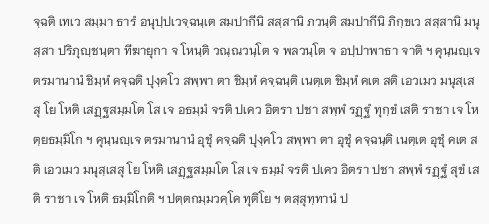จฺฉติ เทเว สมฺมา ธารํ อนุปฺปเวจฺฉนฺเต สมปากีนิ สสฺสานิ ภวนฺติ สมปากีนิ ภิกฺขเว สสฺสานิ มนุสฺสา ปริภุญฺชนฺตา ทีฆายุกา จ โหนฺติ วณฺณวนฺโต จ พลวนฺโต จ อปฺปาพาธา จาติ ฯ คุนฺนญฺเจ ตรมานานํ ชิมฺหํ คจฺฉติ ปุงฺคโว สพฺพา ตา ชิมฺหํ คจฺฉนฺติ เนตฺเต ชิมฺหํ คเต สติ เอวเมว มนุสฺเสสุ โย โหติ เสฏฺฐสมฺมโต โส เจ อธมฺมํ จรติ ปเคว อิตรา ปชา สพฺพํ รฏฺฐํ ทุกฺขํ เสติ ราชา เจ โหตฺยธมฺมิโก ฯ คุนฺนญฺเจ ตรมานานํ อุชุํ คจฺฉติ ปุงฺคโว สพฺพา ตา อุชุํ คจฺฉนฺติ เนตฺเต อุชุํ คเต สติ เอวเมว มนุสฺเสสุ โย โหติ เสฏฺฐสมฺมโต โส เจ ธมฺมํ จรติ ปเคว อิตรา ปชา สพฺพํ รฏฺฐํ สุขํ เสติ ราชา เจ โหติ ธมฺมิโกติ ฯ ปตฺตกมฺมวคฺโค ทุติโย ฯ ตสฺสุทฺทานํ ป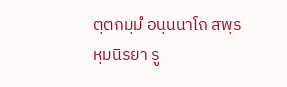ตฺตกมฺมํ อนฺนนาโถ สพฺรหฺมนิรยา รู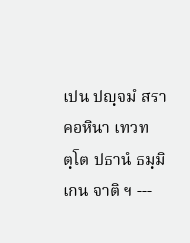เปน ปญฺจมํ สราคอหินา เทวทตฺโต ปธานํ ธมฺมิเกน จาติ ฯ ---